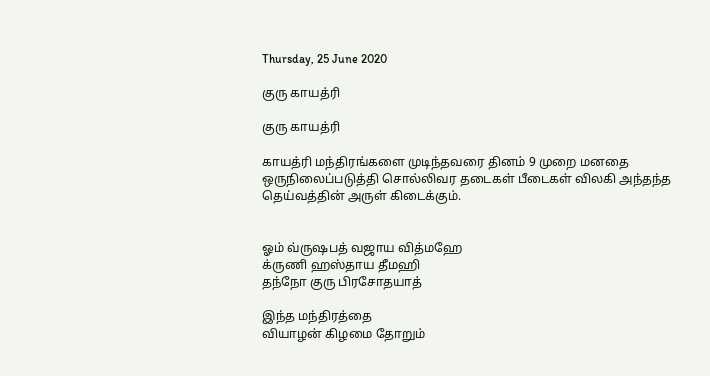Thursday, 25 June 2020

குரு காயத்ரி

குரு காயத்ரி

காயத்ரி மந்திரங்களை முடிந்தவரை தினம் 9 முறை மனதை ஒருநிலைப்படுத்தி சொல்லிவர தடைகள் பீடைகள் விலகி அந்தந்த தெய்வத்தின் அருள் கிடைக்கும்.


ஓம் வ்ருஷபத் வஜாய வித்மஹே
க்ருணி ஹஸ்தாய தீமஹி
தந்நோ குரு பிரசோதயாத்

இந்த மந்திரத்தை
வியாழன் கிழமை தோறும்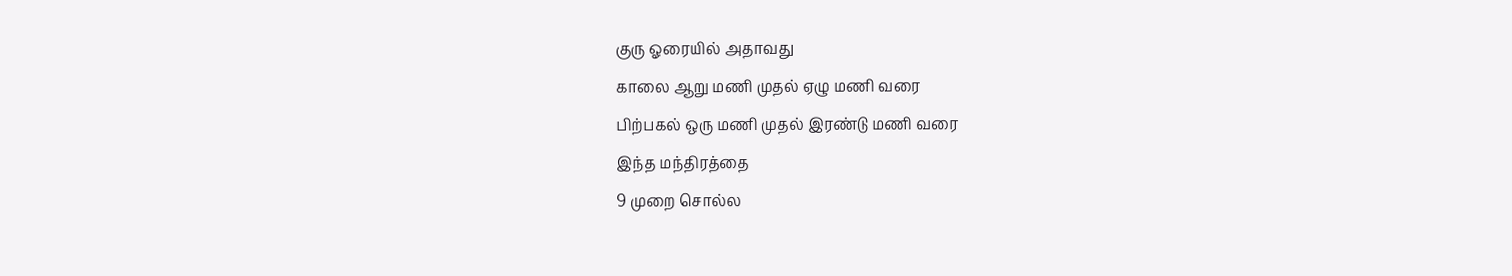குரு ஓரையில் அதாவது
காலை ஆறு மணி முதல் ஏழு மணி வரை
பிற்பகல் ஒரு மணி முதல் இரண்டு மணி வரை
இந்த மந்திரத்தை
9 முறை சொல்ல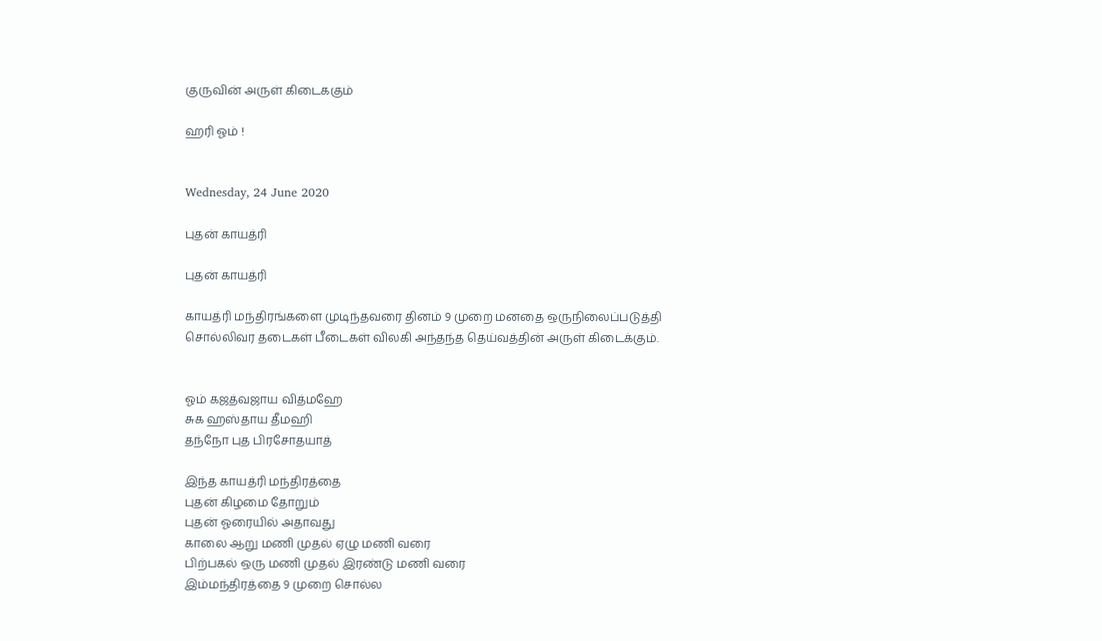குருவின் அருள் கிடைககும்

ஹரி ஓம் !


Wednesday, 24 June 2020

புதன் காயத்ரி

புதன் காயத்ரி

காயத்ரி மந்திரங்களை முடிந்தவரை தினம் 9 முறை மனதை ஒருநிலைப்படுத்தி சொல்லிவர தடைகள் பீடைகள் விலகி அந்தந்த தெய்வத்தின் அருள் கிடைக்கும்.


ஓம் கஜத்வஜாய வித்மஹே
சுக ஹஸ்தாய தீமஹி
தந்நோ புத பிரசோதயாத்

இந்த காயத்ரி மந்திரத்தை
புதன் கிழமை தோறும்
புதன் ஓரையில் அதாவது
காலை ஆறு மணி முதல் ஏழு மணி வரை
பிற்பகல் ஒரு மணி முதல் இரண்டு மணி வரை
இம்மந்திரத்தை 9 முறை சொல்ல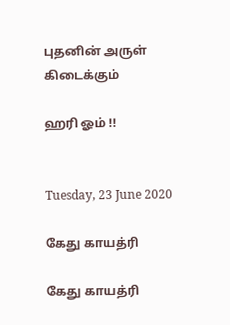புதனின் அருள் கிடைக்கும்

ஹரி ஓம் !!


Tuesday, 23 June 2020

கேது காயத்ரி

கேது காயத்ரி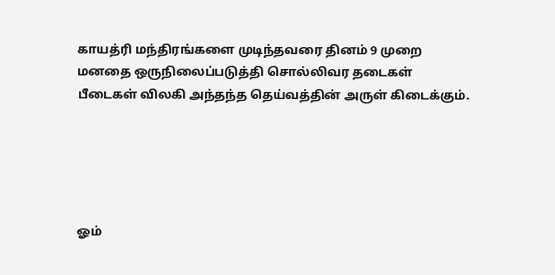காயத்ரி மந்திரங்களை முடிந்தவரை தினம் 9 முறை மனதை ஒருநிலைப்படுத்தி சொல்லிவர தடைகள் பீடைகள் விலகி அந்தந்த தெய்வத்தின் அருள் கிடைக்கும்.





ஓம்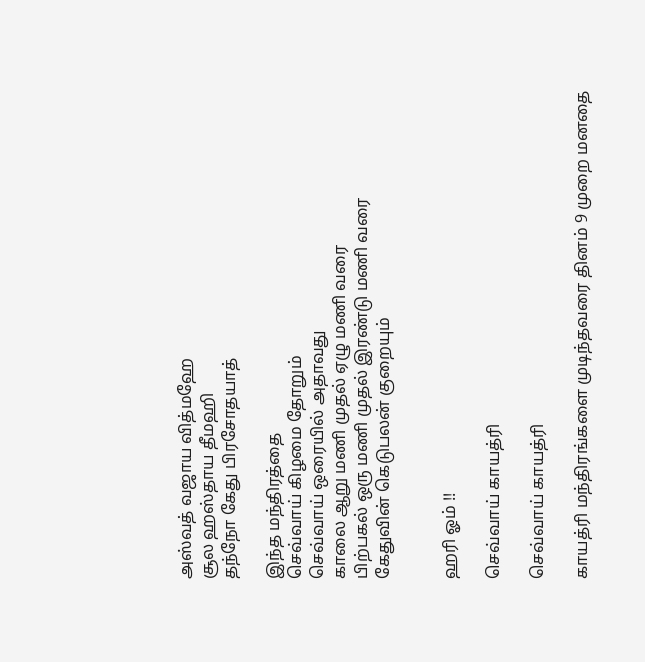அஸ்வத் வஜாய வித்மஹே
சூல ஹஸ்தாய தீமஹி
தந்நோ கேது பிரசோதயாத்

இந்த மந்திரத்தை
செவ்வாய் கிழமை தோறும்
செவ்வாய் ஒரையில் அதாவது
காலை ஆறு மணி முதல் ஏழு மணி வரை
பிற்பகல் ஒரு மணி முதல் இரண்டு மணி வரை
கேதுவின் கெடுபலன் குறையும்


ஹரி ஓம் !!

செவ்வாய் காயத்ரி

செவ்வாய் காயத்ரி

காயத்ரி மந்திரங்களை முடிந்தவரை தினம் 9 முறை மனதை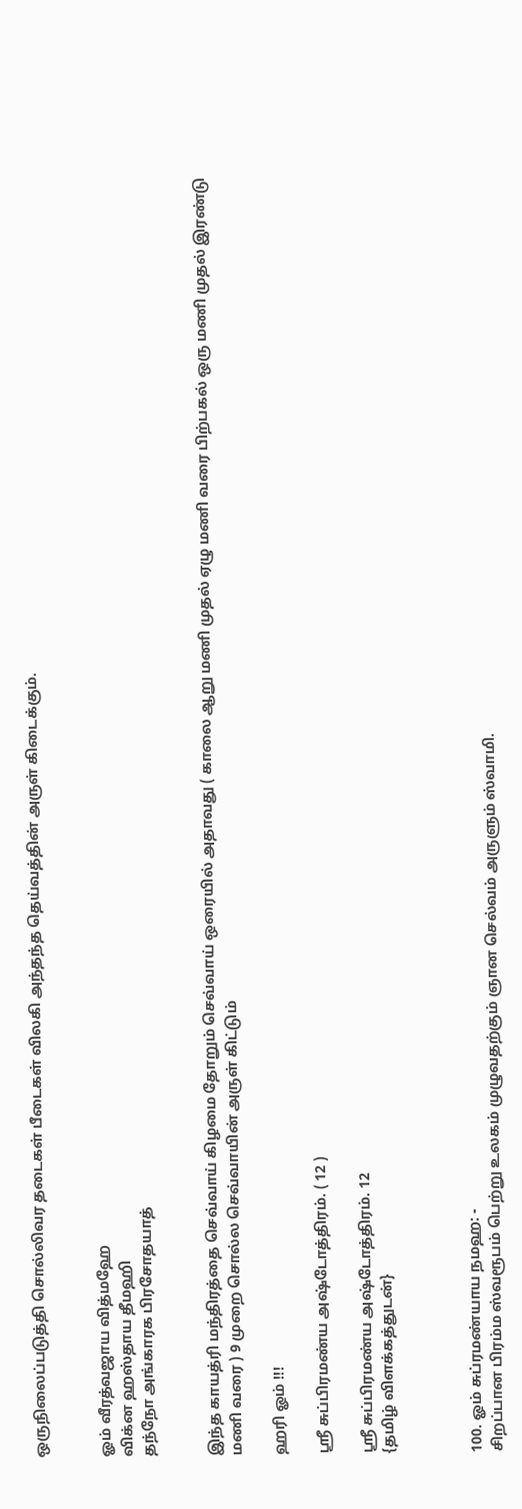ஒருநிலைப்படுத்தி சொல்லிவர தடைகள் பீடைகள் விலகி அந்தந்த தெய்வத்தின் அருள் கிடைக்கும்.


ஓம் வீரத்வஜாய வித்மஹே
விக்ன ஹஸ்தாய தீமஹி
தந்நோ அங்காரக பிரசோதயாத்


இந்த காயத்ரி மந்திரத்தை செவ்வாய் கிழமை தோறும் செவ்வாய் ஒரையில் அதாவது ( காலை ஆறு மணி முதல் ஏழு மணி வரை பிற்பகல் ஒரு மணி முதல் இரண்டு மணி வரை ) 9 முறை சொல்ல செவ்வாயின் அருள் கிட்டும்

ஹரி ஓம் !!!

ஸ்ரீ சுப்பிரமண்ய அஷ்டோத்திரம். ( 12 )

ஸ்ரீ சுப்பிரமண்ய அஷ்டோத்திரம். 12
{தமிழ் விளக்கத்துடன்}



100. ஓம் சுப்ரமண்யாய நமஹ: -
சிறப்பான பிரம்ம ஸ்வரூபம் பெற்று உலகம் முழுவதற்கும் ஞான செல்வம் அருளும் ஸ்வாமி.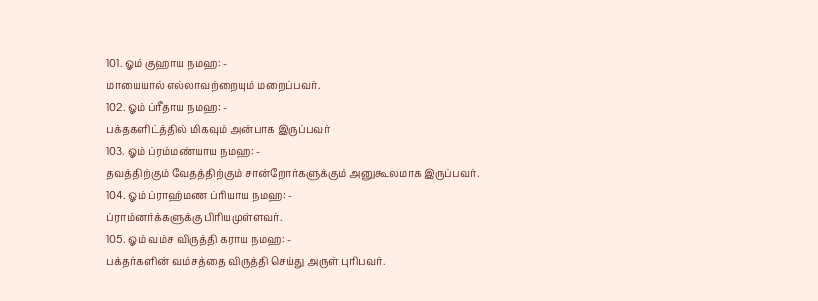101. ஓம் குஹாய நமஹ: -
மாயையால் எல்லாவற்றையும் மறைப்பவர்.
102. ஓம் ப்ரீதாய நமஹ: -
பக்தகளிட்த்தில் மிகவும் அன்பாக இருப்பவர்
103. ஓம் ப்ரம்மண்யாய நமஹ: -
தவத்திற்கும் வேதத்திற்கும் சான்றோர்களுக்கும் அனுகூலமாக இருப்பவர்.
104. ஓம் ப்ராஹ்மண ப்ரியாய நமஹ: -
ப்ராம்னர்க்களுக்கு பிரியமுள்ளவர்.
105. ஓம் வம்ச விருத்தி கராய நமஹ: -
பக்தர்களின் வம்சத்தை விருத்தி செய்து அருள் புரிபவர்.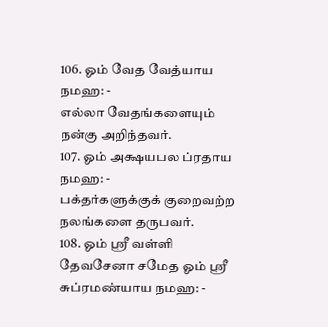106. ஓம் வேத வேத்யாய நமஹ: -
எல்லா வேதங்களையும் நன்கு அறிந்தவர்.
107. ஓம் அக்ஷயபல ப்ரதாய நமஹ: -
பக்தர்களுக்குக் குறைவற்ற நலங்களை தருபவர்.
108. ஓம் ஸ்ரீ வள்ளி தேவசேனா சமேத ஓம் ஸ்ரீ சுப்ரமண்யாய நமஹ: -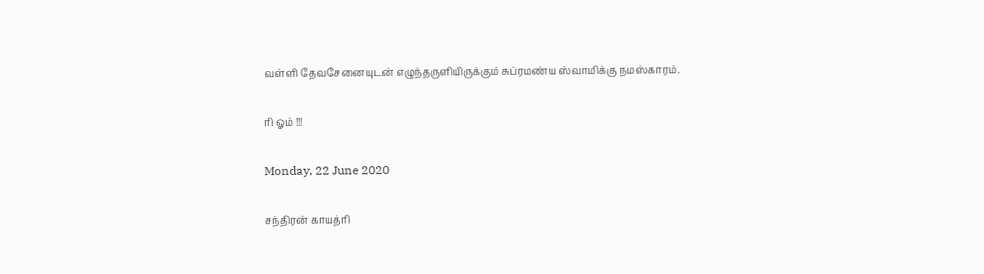வள்ளி தேவசேனையுடன் எழுந்தருளியிருக்கும் சுப்ரமண்ய ஸ்வாமிக்கு நமஸ்காரம்.

ரி ஓம் !!!

Monday, 22 June 2020

சந்திரன் காயத்ரி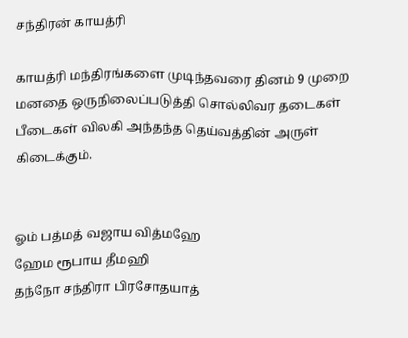சந்திரன் காயத்ரி

காயத்ரி மந்திரங்களை முடிந்தவரை தினம் 9 முறை மனதை ஒருநிலைப்படுத்தி சொல்லிவர தடைகள் பீடைகள் விலகி அந்தந்த தெய்வத்தின் அருள் கிடைக்கும்.


ஓம் பத்மத் வஜாய வித்மஹே
ஹேம ரூபாய தீமஹி
தந்நோ சந்திரா பிரசோதயாத்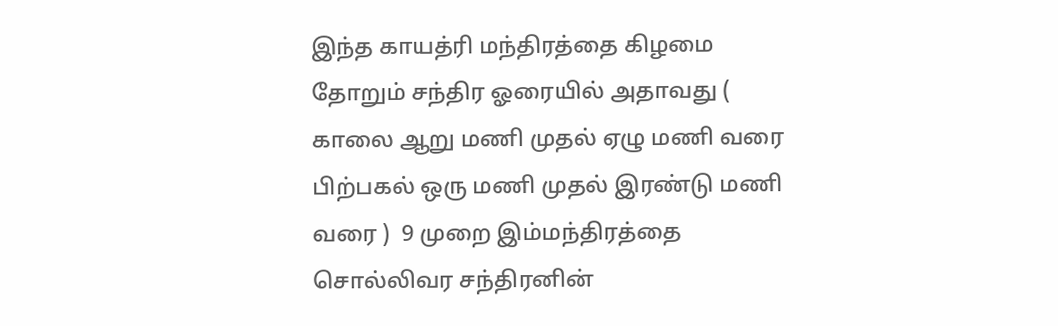இந்த காயத்ரி மந்திரத்தை கிழமை தோறும் சந்திர ஓரையில் அதாவது ( காலை ஆறு மணி முதல் ஏழு மணி வரை பிற்பகல் ஒரு மணி முதல் இரண்டு மணி வரை )  9 முறை இம்மந்திரத்தை சொல்லிவர சந்திரனின்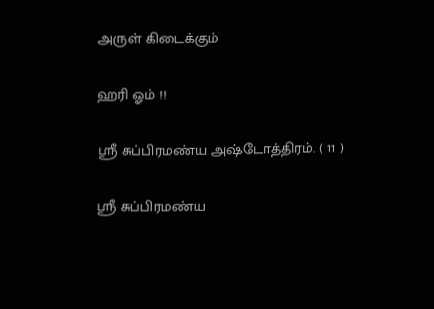அருள் கிடைக்கும்

ஹரி ஓம் !!

ஸ்ரீ சுப்பிரமண்ய அஷ்டோத்திரம். ( 11 )

ஸ்ரீ சுப்பிரமண்ய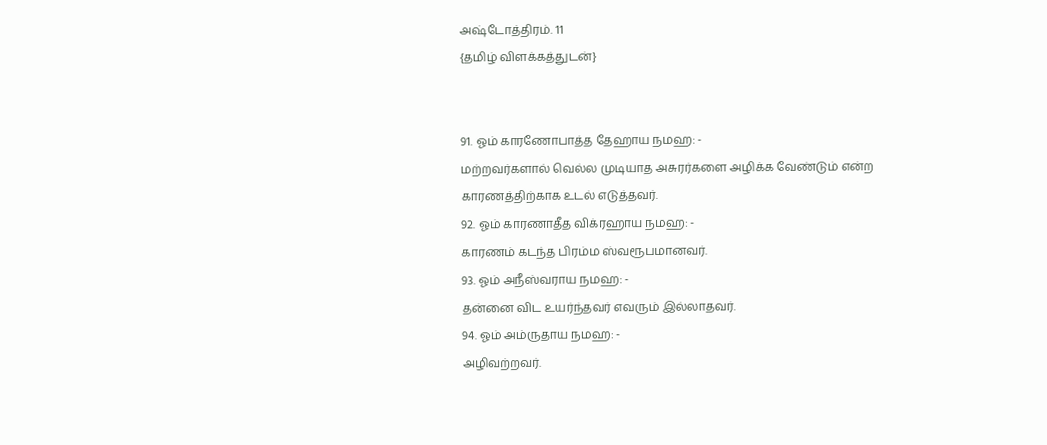அஷ்டோத்திரம். 11
{தமிழ் விளக்கத்துடன்}


91. ஓம் காரணோபாத்த தேஹாய நமஹ: -
மற்றவர்களால் வெல்ல முடியாத அசுரர்களை அழிக்க வேண்டும் என்ற காரணத்திற்காக உடல் எடுத்தவர்.
92. ஓம் காரணாதீத விக்ரஹாய நமஹ: -
காரணம் கடந்த பிரம்ம ஸ்வரூபமானவர்.
93. ஓம் அநீஸ்வராய நமஹ: -
தன்னை விட உயர்ந்தவர் எவரும் இல்லாதவர்.
94. ஓம் அம்ருதாய நமஹ: -
அழிவற்றவர்.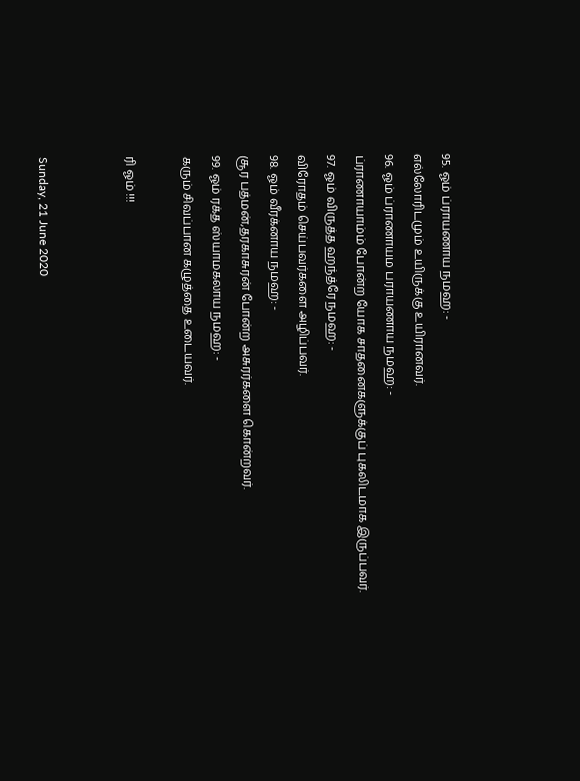95. ஓம் ப்ராயணாய நமஹ: -
எல்லோரிடமும் உயிருக்கு உயிரானவர்.
96. ஓம் ப்ராணாயம பராயணாய நமஹ: -
ப்ராணாயாம்ம் போன்ற யோக சாதனைகளுக்குப் புகலிடமாக இருப்பவர்.
97. ஓம் விருத்த ஹந்த்ரே நமஹ: -
விரோதம் செய்பவர்களை அழிப்பவர்.
98. ஓம் வீரக்னாய நமஹ: -
சூர பத்மன்,தரகாசுரன் போன்ற அசுரர்களை கொன்றவர்.
99. ஓம் ரக்த ஸ்யாமகலாய நமஹ: -
கரும் சிவப்பான கழுத்தை உடையவர்.

ரி ஓம் !!!


Sunday, 21 June 2020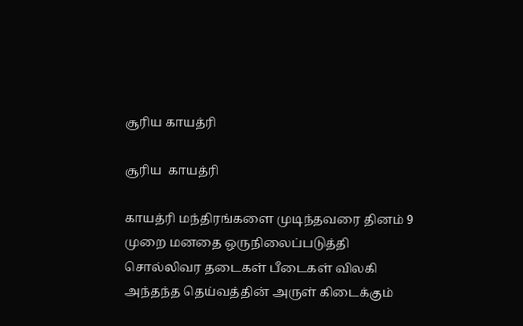சூரிய காயத்ரி

சூரிய  காயத்ரி

காயத்ரி மந்திரங்களை முடிந்தவரை தினம் 9 முறை மனதை ஒருநிலைப்படுத்தி சொல்லிவர தடைகள் பீடைகள் விலகி அந்தந்த தெய்வத்தின் அருள் கிடைக்கும்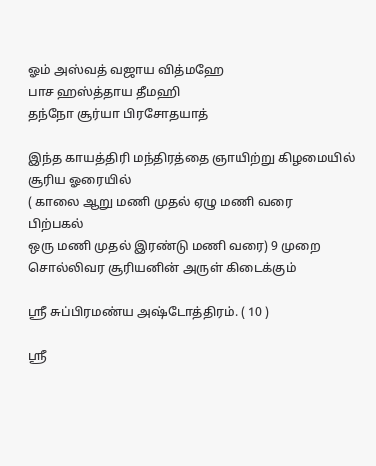ஓம் அஸ்வத் வஜாய வித்மஹே
பாச ஹஸ்த்தாய தீமஹி
தந்நோ சூர்யா பிரசோதயாத்

இந்த காயத்திரி மந்திரத்தை ஞாயிற்று கிழமையில் சூரிய ஓரையில்
( காலை ஆறு மணி முதல் ஏழு மணி வரை
பிற்பகல்
ஒரு மணி முதல் இரண்டு மணி வரை) 9 முறை சொல்லிவர சூரியனின் அருள் கிடைக்கும்

ஸ்ரீ சுப்பிரமண்ய அஷ்டோத்திரம். ( 10 )

ஸ்ரீ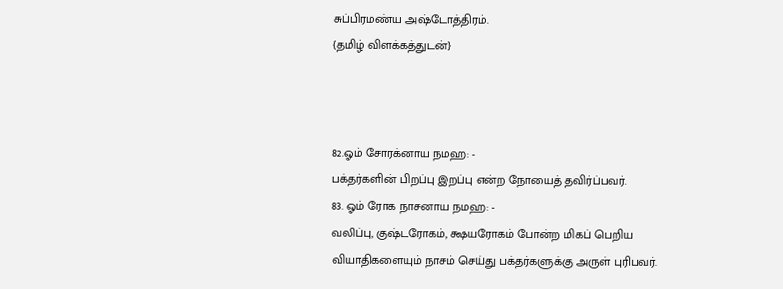சுப்பிரமண்ய அஷ்டோத்திரம்.
{தமிழ் விளக்கத்துடன்}



82.ஓம் சோரக்னாய நமஹ: -
பக்தர்களின் பிறப்பு இறப்பு என்ற நோயைத் தவிர்ப்பவர்.
83. ஓம் ரோக நாசனாய நமஹ: -
வலிப்பு, குஷ்டரோகம், க்ஷயரோகம் போன்ற மிகப் பெறிய வியாதிகளையும் நாசம் செய்து பக்தர்களுக்கு அருள் புரிபவர்.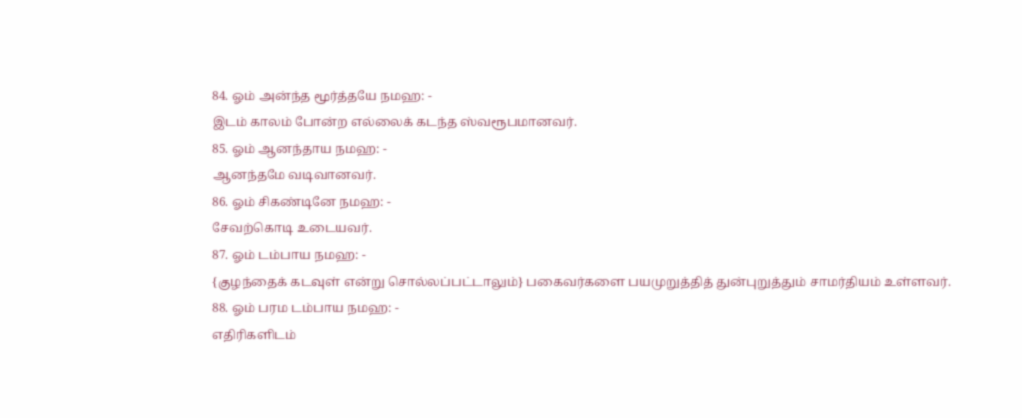84. ஓம் அன்ந்த மூர்த்தயே நமஹ: -
இடம் காலம் போன்ற எல்லைக் கடந்த ஸ்வரூபமானவர்.
85. ஓம் ஆனந்தாய நமஹ: -
ஆனந்தமே வடிவானவர்.
86. ஓம் சிகண்டினே நமஹ: -
சேவற்கொடி உடையவர்.
87. ஓம் டம்பாய நமஹ: -
{குழந்தைக் கடவுள் என்று சொல்லப்பட்டாலும்} பகைவர்களை பயமுறுத்தித் துன்புறுத்தும் சாமர்தியம் உள்ளவர்.
88. ஓம் பரம டம்பாய நமஹ: -
எதிரிகளிடம்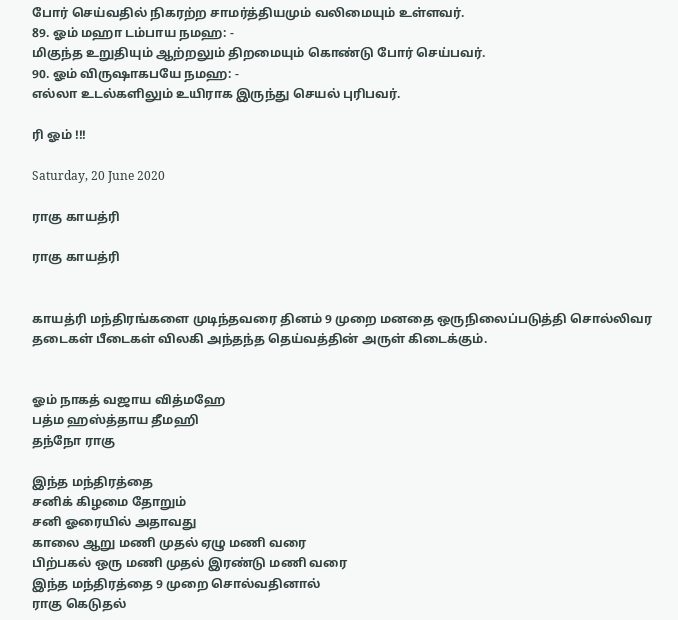போர் செய்வதில் நிகரற்ற சாமர்த்தியமும் வலிமையும் உள்ளவர்.
89. ஓம் மஹா டம்பாய நமஹ: -
மிகுந்த உறுதியும் ஆற்றலும் திறமையும் கொண்டு போர் செய்பவர்.
90. ஓம் விருஷாகபயே நமஹ: -
எல்லா உடல்களிலும் உயிராக இருந்து செயல் புரிபவர்.

ரி ஓம் !!!

Saturday, 20 June 2020

ராகு காயத்ரி

ராகு காயத்ரி


காயத்ரி மந்திரங்களை முடிந்தவரை தினம் 9 முறை மனதை ஒருநிலைப்படுத்தி சொல்லிவர தடைகள் பீடைகள் விலகி அந்தந்த தெய்வத்தின் அருள் கிடைக்கும்.


ஓம் நாகத் வஜாய வித்மஹே
பத்ம ஹஸ்த்தாய தீமஹி
தந்நோ ராகு

இந்த மந்திரத்தை
சனிக் கிழமை தோறும்
சனி ஓரையில் அதாவது
காலை ஆறு மணி முதல் ஏழு மணி வரை
பிற்பகல் ஒரு மணி முதல் இரண்டு மணி வரை
இந்த மந்திரத்தை 9 முறை சொல்வதினால்
ராகு கெடுதல்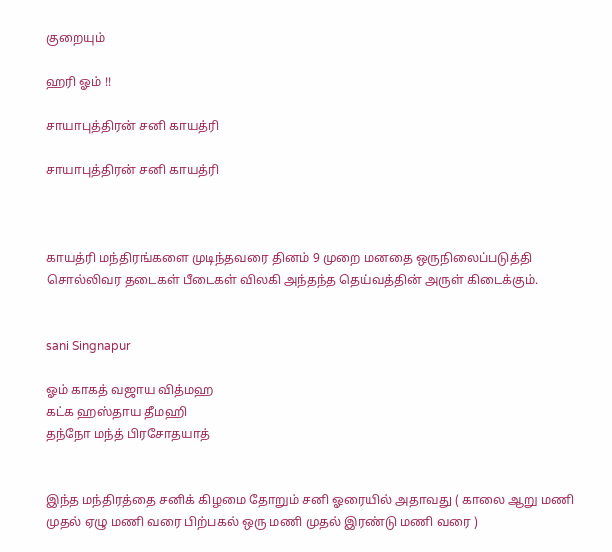குறையும்

ஹரி ஓம் !!

சாயாபுத்திரன் சனி காயத்ரி

சாயாபுத்திரன் சனி காயத்ரி



காயத்ரி மந்திரங்களை முடிந்தவரை தினம் 9 முறை மனதை ஒருநிலைப்படுத்தி சொல்லிவர தடைகள் பீடைகள் விலகி அந்தந்த தெய்வத்தின் அருள் கிடைக்கும்.


sani Singnapur

ஓம் காகத் வஜாய வித்மஹ
கட்க ஹஸ்தாய தீமஹி
தந்நோ மந்த் பிரசோதயாத்


இந்த மந்திரத்தை சனிக் கிழமை தோறும் சனி ஓரையில் அதாவது ( காலை ஆறு மணி முதல் ஏழு மணி வரை பிற்பகல் ஒரு மணி முதல் இரண்டு மணி வரை )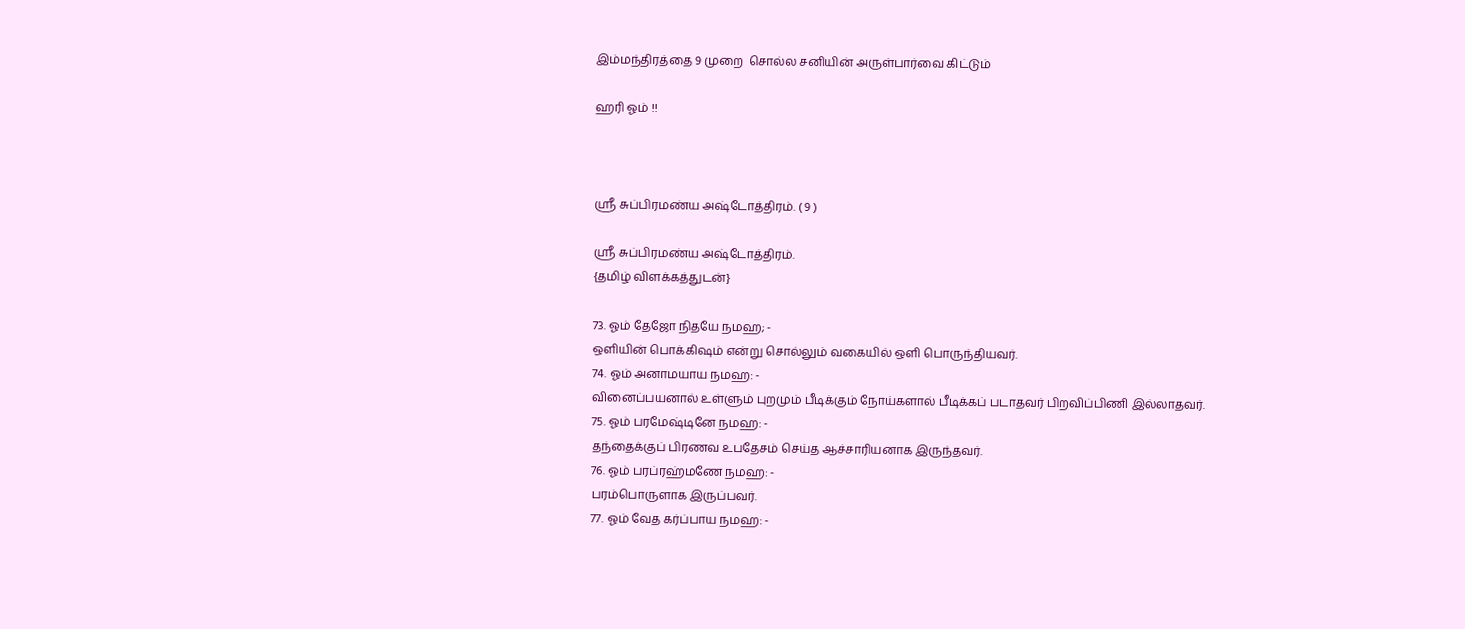இம்மந்திரத்தை 9 முறை  சொல்ல சனியின் அருள்பார்வை கிட்டும்

ஹரி ஓம் !!



ஸ்ரீ சுப்பிரமண்ய அஷ்டோத்திரம். ( 9 )

ஸ்ரீ சுப்பிரமண்ய அஷ்டோத்திரம்.
{தமிழ் விளக்கத்துடன்}

73. ஓம் தேஜோ நிதயே நமஹ; -
ஒளியின் பொக்கிஷம் என்று சொல்லும் வகையில் ஒளி பொருந்தியவர்.
74. ஓம் அனாமயாய நமஹ: -
வினைப்பயனால் உள்ளும் புறமும் பீடிக்கும் நோய்களால் பீடிக்கப் படாதவர் பிறவிப்பிணி இல்லாதவர்.
75. ஓம் பரமேஷ்டினே நமஹ: -
தந்தைக்குப் பிரணவ உபதேசம் செய்த ஆச்சாரியனாக இருந்தவர்.
76. ஓம் பரப்ரஹ்மணே நமஹ: -
பரம்பொருளாக இருப்பவர்.
77. ஓம் வேத கர்ப்பாய நமஹ: -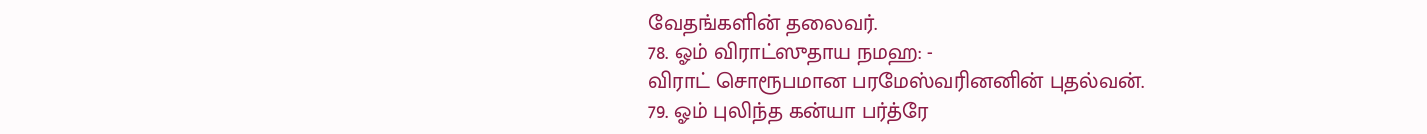வேதங்களின் தலைவர்.
78. ஓம் விராட்ஸுதாய நமஹ: -
விராட் சொரூபமான பரமேஸ்வரினனின் புதல்வன்.
79. ஓம் புலிந்த கன்யா பர்த்ரே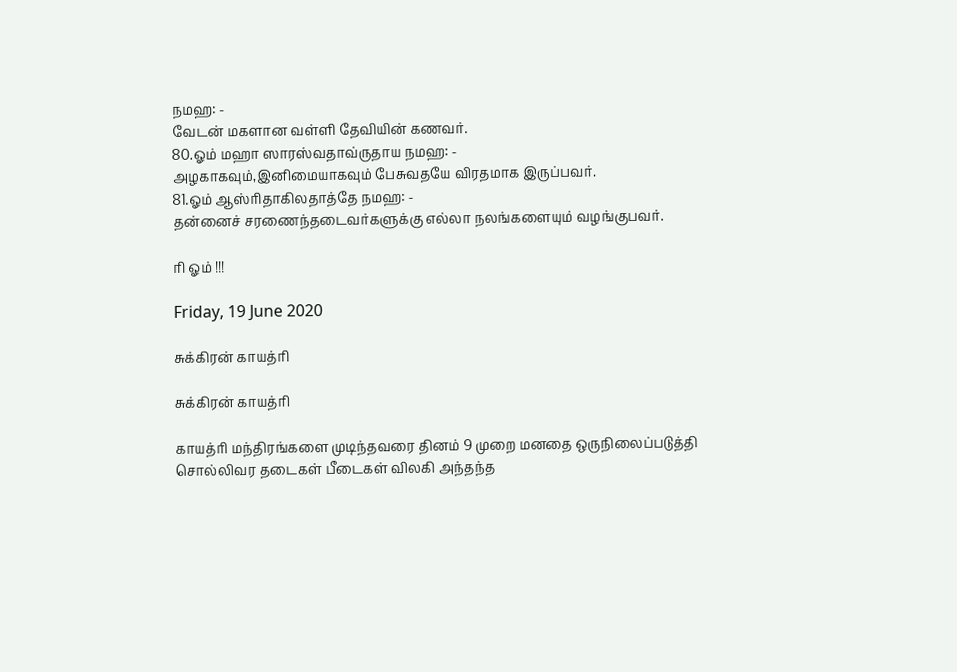நமஹ: -
வேடன் மகளான வள்ளி தேவியின் கணவர்.
80.ஓம் மஹா ஸாரஸ்வதாவ்ருதாய நமஹ: -
அழகாகவும்,இனிமையாகவும் பேசுவதயே விரதமாக இருப்பவர்.
81.ஓம் ஆஸ்ரிதாகிலதாத்தே நமஹ: -
தன்னைச் சரணைந்தடைவர்களுக்கு எல்லா நலங்களையும் வழங்குபவர்.

ரி ஓம் !!!

Friday, 19 June 2020

சுக்கிரன் காயத்ரி

சுக்கிரன் காயத்ரி

காயத்ரி மந்திரங்களை முடிந்தவரை தினம் 9 முறை மனதை ஒருநிலைப்படுத்தி சொல்லிவர தடைகள் பீடைகள் விலகி அந்தந்த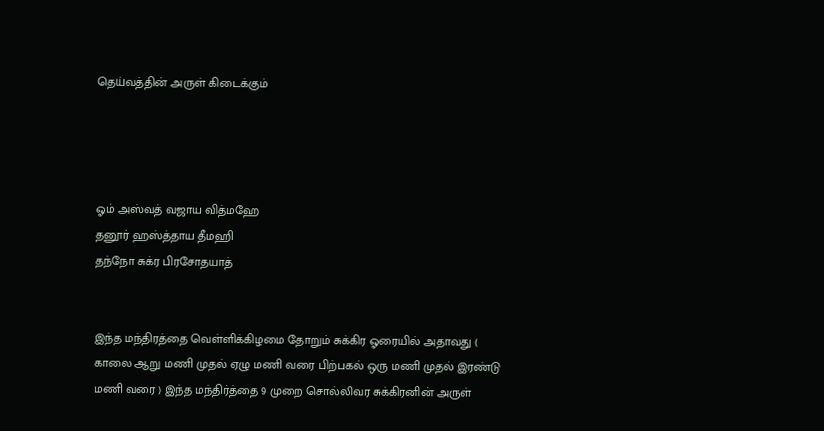தெய்வத்தின் அருள் கிடைக்கும்




ஓம் அஸ்வத் வஜாய வித்மஹே
தனூர் ஹஸ்த்தாய தீமஹி
தந்நோ சுக்ர பிரசோதயாத்


இந்த மந்திரத்தை வெள்ளிக்கிழமை தோறும் சுக்கிர ஓரையில் அதாவது ( காலை ஆறு மணி முதல் ஏழு மணி வரை பிற்பகல் ஒரு மணி முதல் இரண்டு மணி வரை ) இந்த மந்திர்த்தை 9 முறை சொல்லிவர சுக்கிரனின் அருள்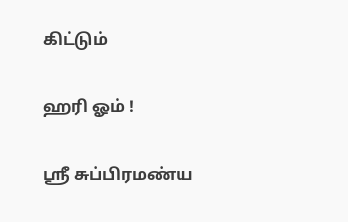கிட்டும்


ஹரி ஓம் !


ஸ்ரீ சுப்பிரமண்ய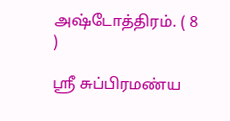அஷ்டோத்திரம். ( 8 )

ஸ்ரீ சுப்பிரமண்ய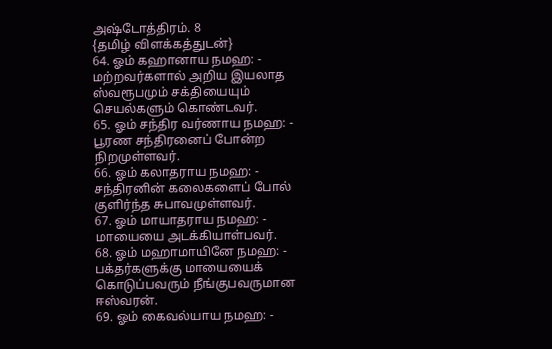அஷ்டோத்திரம். 8
{தமிழ் விளக்கத்துடன்}
64. ஓம் கஹானாய நமஹ: -
மற்றவர்களால் அறிய இயலாத ஸ்வரூபமும் சக்தியையும் செயல்களும் கொண்டவர்.
65. ஓம் சந்திர வர்ணாய நமஹ: -
பூரண சந்திரனைப் போன்ற நிறமுள்ளவர்.
66. ஓம் கலாதராய நமஹ: -
சந்திரனின் கலைகளைப் போல் குளிர்ந்த சுபாவமுள்ளவர்.
67. ஓம் மாயாதராய நமஹ: -
மாயையை அடக்கியாள்பவர்.
68. ஓம் மஹாமாயினே நமஹ: -
பக்தர்களுக்கு மாயையைக் கொடுப்பவரும் நீங்குபவருமான ஈஸ்வரன்.
69. ஓம் கைவல்யாய நமஹ: -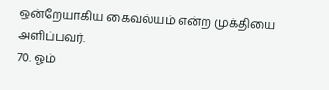ஒன்றேயாகிய கைவல்யம் என்ற முக்தியை அளிப்பவர்.
70. ஓம்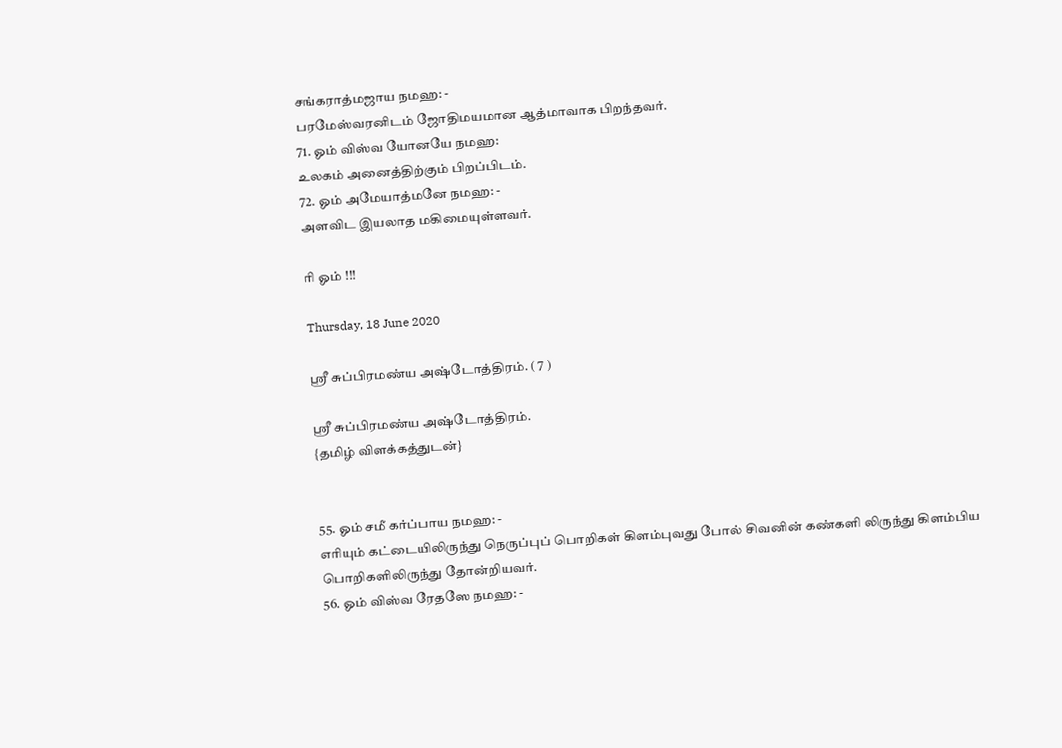சங்கராத்மஜாய நமஹ: -
பரமேஸ்வரனிடம் ஜோதிமயமான ஆத்மாவாக பிறந்தவர்.
71. ஓம் விஸ்வ யோனயே நமஹ:
உலகம் அனைத்திற்கும் பிறப்பிடம்.
72. ஓம் அமேயாத்மனே நமஹ: -
அளவிட இயலாத மகிமையுள்ளவர்.

ரி ஓம் !!!

Thursday, 18 June 2020

ஸ்ரீ சுப்பிரமண்ய அஷ்டோத்திரம். ( 7 )

ஸ்ரீ சுப்பிரமண்ய அஷ்டோத்திரம்.
{தமிழ் விளக்கத்துடன்}


55. ஓம் சமீ கர்ப்பாய நமஹ: -
எரியும் கட்டையிலிருந்து நெருப்புப் பொறிகள் கிளம்புவது போல் சிவனின் கண்களி லிருந்து கிளம்பிய பொறிகளிலிருந்து தோன்றியவர்.
56. ஓம் விஸ்வ ரேதஸே நமஹ: -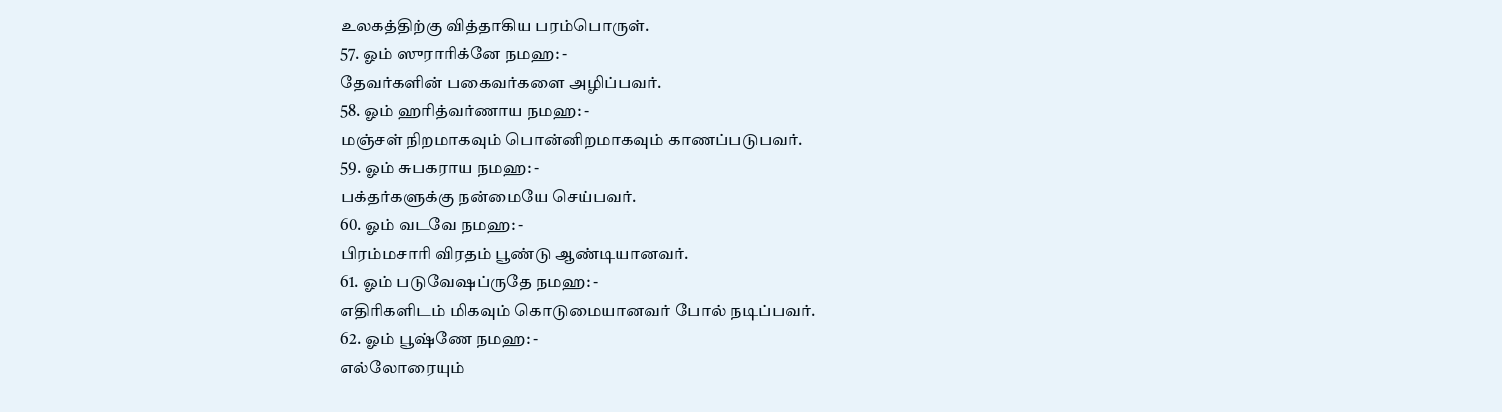உலகத்திற்கு வித்தாகிய பரம்பொருள்.
57. ஓம் ஸுராரிக்னே நமஹ: -
தேவர்களின் பகைவர்களை அழிப்பவர்.
58. ஓம் ஹரித்வர்ணாய நமஹ: -
மஞ்சள் நிறமாகவும் பொன்னிறமாகவும் காணப்படுபவர்.
59. ஓம் சுபகராய நமஹ: -
பக்தர்களுக்கு நன்மையே செய்பவர்.
60. ஓம் வடவே நமஹ: -
பிரம்மசாரி விரதம் பூண்டு ஆண்டியானவர்.
61. ஓம் படுவேஷப்ருதே நமஹ: -
எதிரிகளிடம் மிகவும் கொடுமையானவர் போல் நடிப்பவர்.
62. ஓம் பூஷ்ணே நமஹ: -
எல்லோரையும்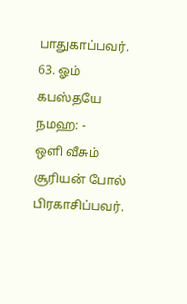பாதுகாப்பவர்.
63. ஓம் கபஸ்தயே நமஹ: -
ஒளி வீசும் சூரியன் போல் பிரகாசிப்பவர்.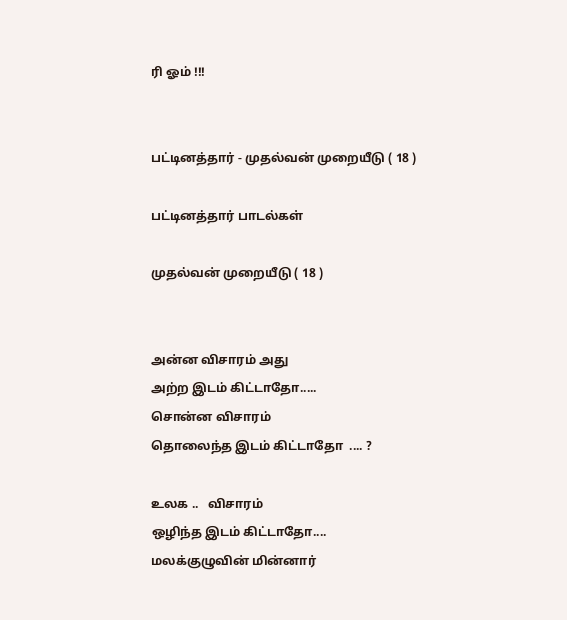ரி ஓம் !!!


பட்டினத்தார் - முதல்வன் முறையீடு ( 18 )

பட்டினத்தார் பாடல்கள்

முதல்வன் முறையீடு ( 18 )


அன்ன விசாரம் அது
அற்ற இடம் கிட்டாதோ.....
சொன்ன விசாரம்
தொலைந்த இடம் கிட்டாதோ  .... ?

உலக ..   விசாரம்
ஒழிந்த இடம் கிட்டாதோ....
மலக்குழுவின் மின்னார்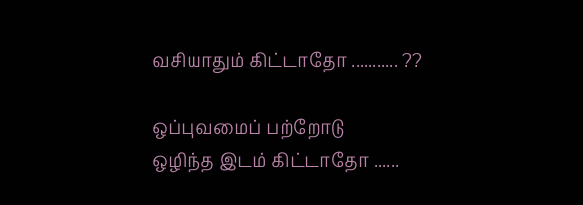வசியாதும் கிட்டாதோ ........... ??

ஒப்புவமைப் பற்றோடு
ஒழிந்த இடம் கிட்டாதோ ......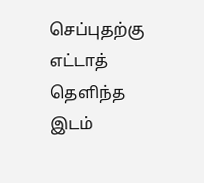செப்புதற்கு எட்டாத்
தெளிந்த இடம்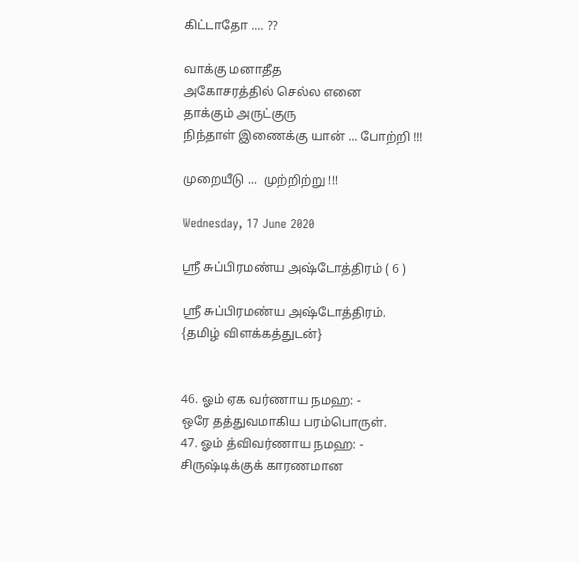கிட்டாதோ .... ??

வாக்கு மனாதீத
அகோசரத்தில் செல்ல எனை
தாக்கும் அருட்குரு
நிந்தாள் இணைக்கு யான் ... போற்றி !!!

முறையீடு ...  முற்றிற்று !!!

Wednesday, 17 June 2020

ஸ்ரீ சுப்பிரமண்ய அஷ்டோத்திரம் ( 6 )

ஸ்ரீ சுப்பிரமண்ய அஷ்டோத்திரம்.
{தமிழ் விளக்கத்துடன்}


46. ஓம் ஏக வர்ணாய நமஹ: -
ஒரே தத்துவமாகிய பரம்பொருள்.
47. ஓம் த்விவர்ணாய நமஹ: -
சிருஷ்டிக்குக் காரணமான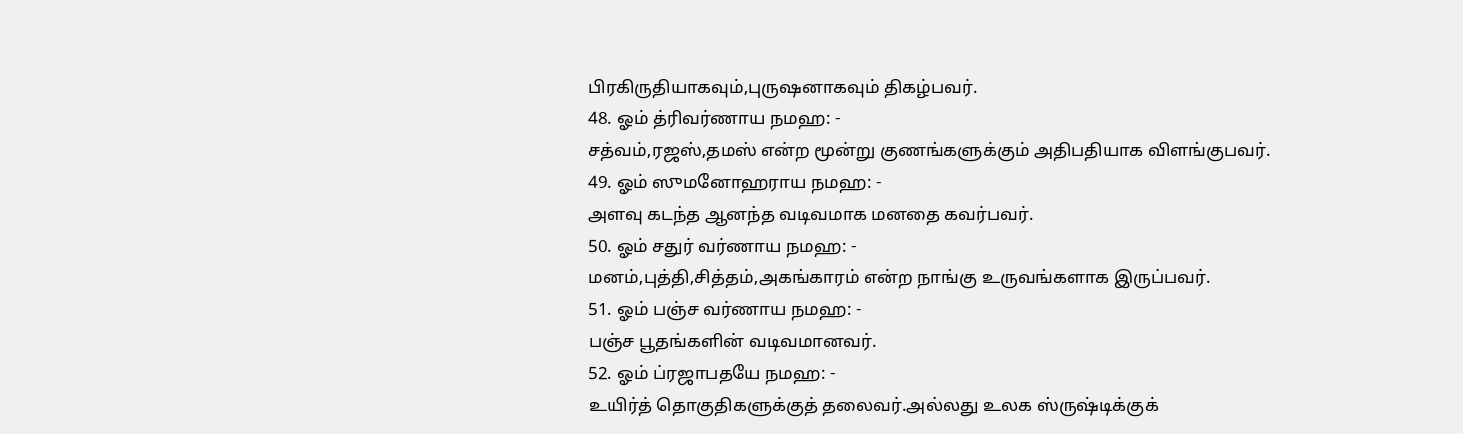பிரகிருதியாகவும்,புருஷனாகவும் திகழ்பவர்.
48. ஓம் த்ரிவர்ணாய நமஹ: -
சத்வம்,ரஜஸ்,தமஸ் என்ற மூன்று குணங்களுக்கும் அதிபதியாக விளங்குபவர்.
49. ஓம் ஸுமனோஹராய நமஹ: -
அளவு கடந்த ஆனந்த வடிவமாக மனதை கவர்பவர்.
50. ஓம் சதுர் வர்ணாய நமஹ: -
மனம்,புத்தி,சித்தம்,அகங்காரம் என்ற நாங்கு உருவங்களாக இருப்பவர்.
51. ஓம் பஞ்ச வர்ணாய நமஹ: -
பஞ்ச பூதங்களின் வடிவமானவர்.
52. ஓம் ப்ரஜாபதயே நமஹ: -
உயிர்த் தொகுதிகளுக்குத் தலைவர்.அல்லது உலக ஸ்ருஷ்டிக்குக்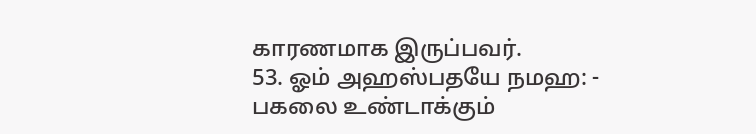காரணமாக இருப்பவர்.
53. ஓம் அஹஸ்பதயே நமஹ: -
பகலை உண்டாக்கும்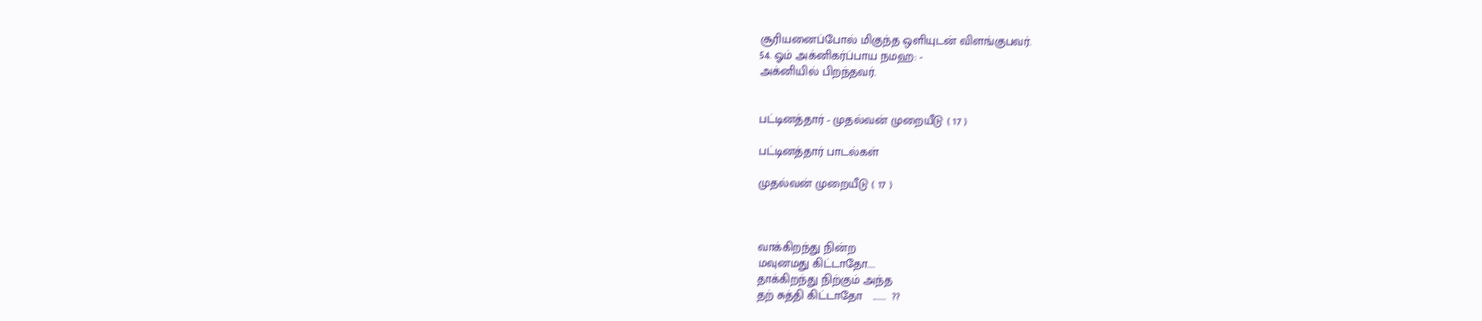சூரியனைப்போல் மிகுந்த ஒளியுடன் விளங்குபவர்.
54. ஓம் அக்னிகர்ப்பாய நமஹ: -
அக்னியில் பிறந்தவர்.


பட்டினத்தார் - முதல்வன் முறையீடு ( 17 )

பட்டினத்தார் பாடல்கள்

முதல்வன் முறையீடு ( 17 )



வாக்கிறந்து நின்ற
மவுனமது கிட்டாதோ....
தாக்கிறந்து நிற்கும் அந்த
தற் சுத்தி கிட்டாதோ   .......  ??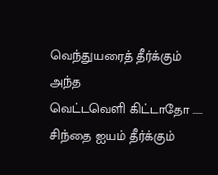வெந்துயரைத் தீர்க்கும் அந்த
வெட்டவெளி கிட்டாதோ .....
சிந்தை ஐயம் தீர்க்கும்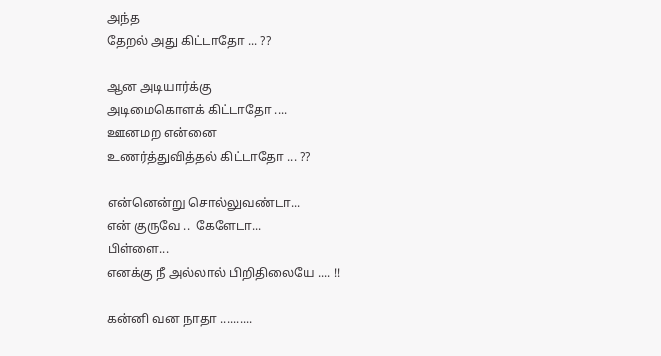அந்த
தேறல் அது கிட்டாதோ ... ??

ஆன அடியார்க்கு
அடிமைகொளக் கிட்டாதோ ....
ஊனமற என்னை
உணர்த்துவித்தல் கிட்டாதோ ... ??

என்னென்று சொல்லுவண்டா...
என் குருவே ..  கேளேடா...
பிள்ளை...
எனக்கு நீ அல்லால் பிறிதிலையே .... !!

கன்னி வன நாதா ..........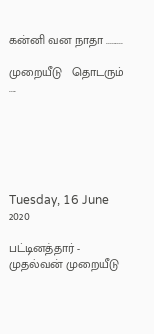கன்னி வன நாதா .........

முறையீடு   தொடரும் ....






Tuesday, 16 June 2020

பட்டினத்தார் - முதல்வன் முறையீடு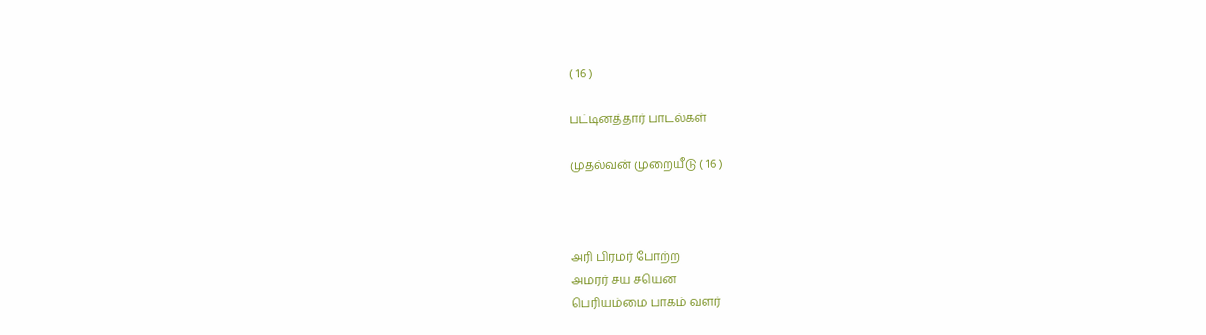( 16 )

பட்டினத்தார் பாடல்கள்

முதல்வன் முறையீடு ( 16 )



அரி பிரமர் போற்ற
அமரர் சய சயென
பெரியம்மை பாகம் வளர்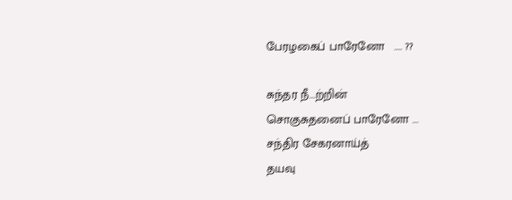பேரழகைப் பாரேனோ   .... ??

சுந்தர நீ...ற்றின்
சொகுசுதனைப் பாரேனோ ...
சந்திர சேகரனாய்த்
தயவு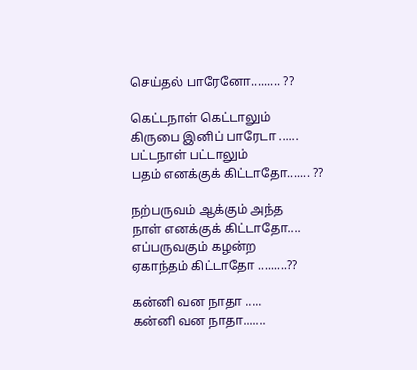செய்தல் பாரேனோ......... ??

கெட்டநாள் கெட்டாலும்
கிருபை இனிப் பாரேடா ......
பட்டநாள் பட்டாலும்
பதம் எனக்குக் கிட்டாதோ....... ??

நற்பருவம் ஆக்கும் அந்த
நாள் எனக்குக் கிட்டாதோ....
எப்பருவகும் கழன்ற
ஏகாந்தம் கிட்டாதோ .........??

கன்னி வன நாதா .....
கன்னி வன நாதா.......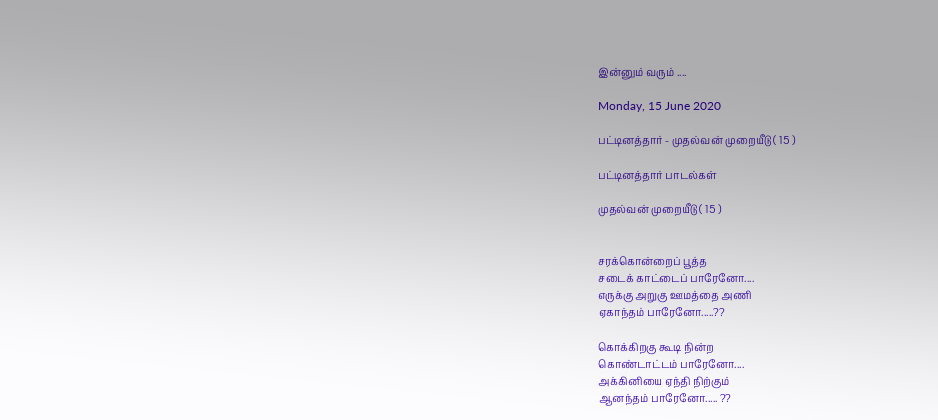இன்னும் வரும் ....

Monday, 15 June 2020

பட்டினத்தார் - முதல்வன் முறையீடு ( 15 )

பட்டினத்தார் பாடல்கள்

முதல்வன் முறையீடு ( 15 )


சரக்கொன்றைப் பூத்த
சடைக் காட்டைப் பாரேனோ....
எருக்கு அறுகு ஊமத்தை அணி
ஏகாந்தம் பாரேனோ.....??

கொக்கிறகு கூடி நின்ற
கொண்டாட்டம் பாரேனோ....
அக்கினியை ஏந்தி நிற்கும்
ஆனந்தம் பாரேனோ..... ??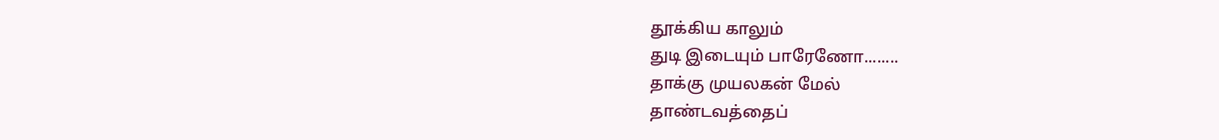தூக்கிய காலும்
துடி இடையும் பாரேணோ........
தாக்கு முயலகன் மேல்
தாண்டவத்தைப்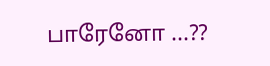பாரேனோ ...??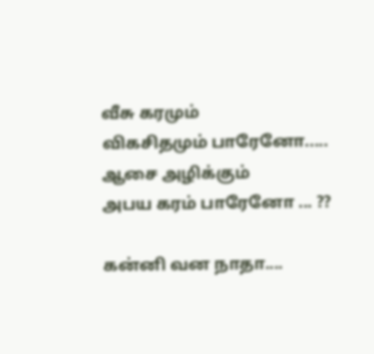வீசு கரமும்
விகசிதமும் பாரேனோ.....
ஆசை அழிக்கும்
அபய கரம் பாரேனோ ... ??

கன்னி வன நாதா....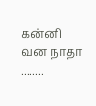கன்னி வன நாதா ........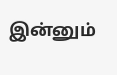இன்னும்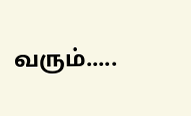வரும்.....